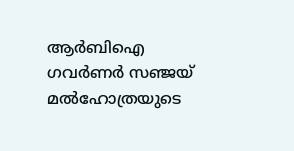ആർബിഐ ഗവർണർ സഞ്ജയ് മൽഹോത്രയുടെ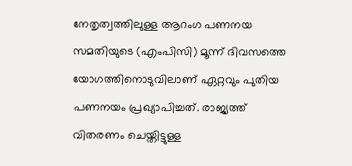നേതൃത്വത്തിലുള്ള ആറംഗ പണനയ സമതിയുടെ (എംപിസി) മൂന്ന് ദിവസത്തെ യോഗത്തിനൊടുവിലാണ് ഏറ്റവും പുതിയ പണനയം പ്രഖ്യാപിച്ചത്. രാജ്യത്ത് വിതരണം ചെയ്തിട്ടുള്ള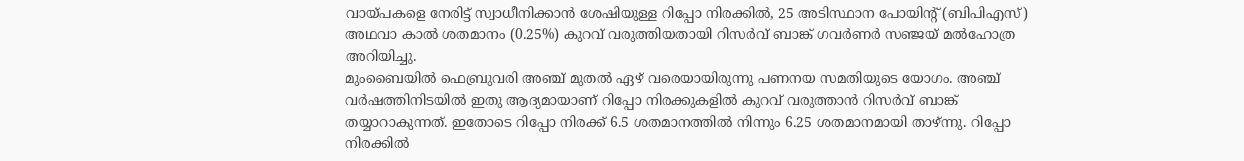വായ്പകളെ നേരിട്ട് സ്വാധീനിക്കാൻ ശേഷിയുള്ള റിപ്പോ നിരക്കിൽ, 25 അടിസ്ഥാന പോയിൻ്റ് (ബിപിഎസ്) അഥവാ കാൽ ശതമാനം (0.25%) കുറവ് വരുത്തിയതായി റിസർവ് ബാങ്ക് ഗവർണർ സഞ്ജയ് മൽഹോത്ര അറിയിച്ചു.
മുംബൈയിൽ ഫെബ്രുവരി അഞ്ച് മുതൽ ഏഴ് വരെയായിരുന്നു പണനയ സമതിയുടെ യോഗം. അഞ്ച് വർഷത്തിനിടയിൽ ഇതു ആദ്യമായാണ് റിപ്പോ നിരക്കുകളിൽ കുറവ് വരുത്താൻ റിസർവ് ബാങ്ക് തയ്യാറാകുന്നത്. ഇതോടെ റിപ്പോ നിരക്ക് 6.5 ശതമാനത്തിൽ നിന്നും 6.25 ശതമാനമായി താഴ്ന്നു. റിപ്പോ നിരക്കിൽ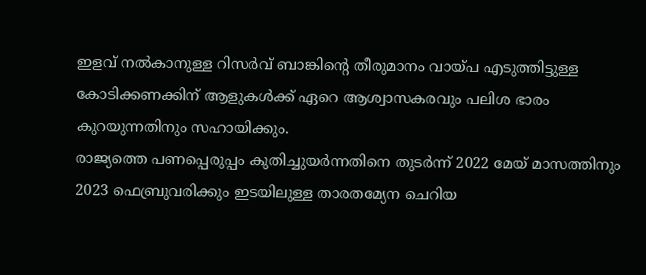ഇളവ് നൽകാനുള്ള റിസർവ് ബാങ്കിൻ്റെ തീരുമാനം വായ്പ എടുത്തിട്ടുള്ള കോടിക്കണക്കിന് ആളുകൾക്ക് ഏറെ ആശ്വാസകരവും പലിശ ഭാരം കുറയുന്നതിനും സഹായിക്കും.
രാജ്യത്തെ പണപ്പെരുപ്പം കുതിച്ചുയർന്നതിനെ തുടർന്ന് 2022 മേയ് മാസത്തിനും 2023 ഫെബ്രുവരിക്കും ഇടയിലുള്ള താരതമ്യേന ചെറിയ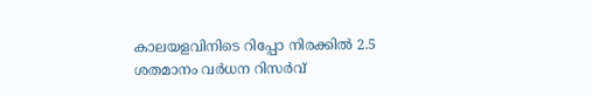കാലയളവിനിടെ റിപ്പോ നിരക്കിൽ 2.5 ശതമാനം വർധന റിസർവ്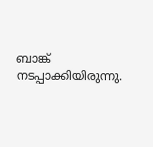ബാങ്ക് നടപ്പാക്കിയിരുന്നു.